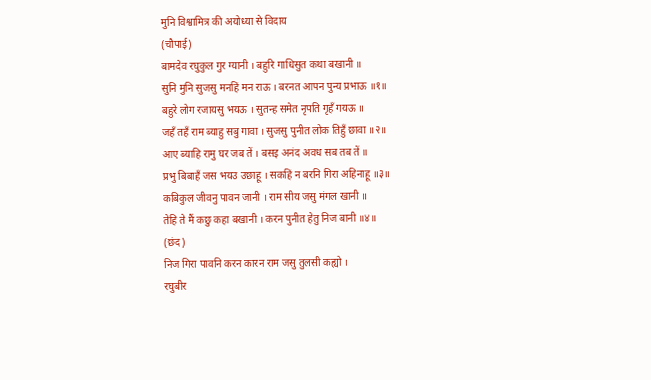मुनि विश्वामित्र की अयोध्या से विदाय
(चौपाई)
बामदेव रघुकुल गुर ग्यानी । बहुरि गाधिसुत कथा बखानी ॥
सुनि मुनि सुजसु मनहिं मन राऊ । बरनत आपन पुन्य प्रभाऊ ॥१॥
बहुरे लोग रजायसु भयऊ । सुतन्ह समेत नृपति गृहँ गयऊ ॥
जहँ तहँ राम ब्याहु सबु गावा । सुजसु पुनीत लोक तिहुँ छावा ॥२॥
आए ब्याहि रामु घर जब तें । बसइ अनंद अवध सब तब तें ॥
प्रभु बिबाहँ जस भयउ उछाहू । सकहिं न बरनि गिरा अहिनाहू ॥३॥
कबिकुल जीवनु पावन जानी । राम सीय जसु मंगल खानी ॥
तेहि ते मैं कछु कहा बखानी । करन पुनीत हेतु निज बानी ॥४॥
(छंद)
निज गिरा पावनि करन कारन राम जसु तुलसी कह्यो ।
रघुबीर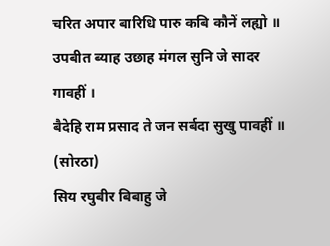चरित अपार बारिधि पारु कबि कौनें लह्यो ॥
उपबीत ब्याह उछाह मंगल सुनि जे सादर गावहीं ।
बैदेहि राम प्रसाद ते जन सर्बदा सुखु पावहीं ॥
(सोरठा)
सिय रघुबीर बिबाहु जे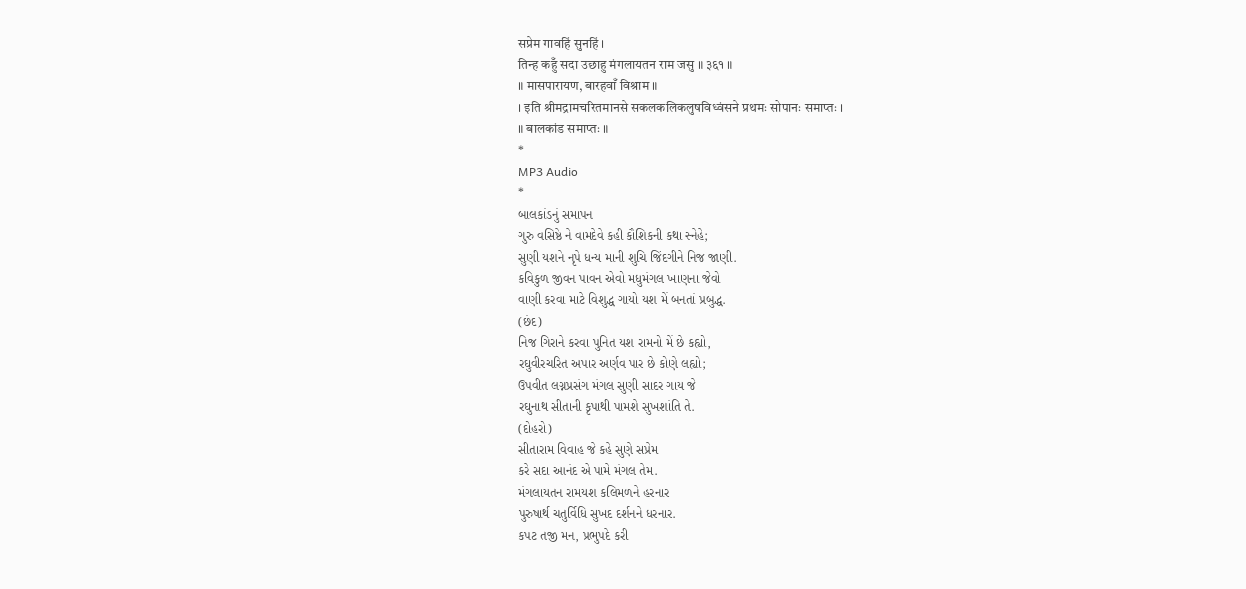सप्रेम गावहिं सुनहिं ।
तिन्ह कहुँ सदा उछाहु मंगलायतन राम जसु ॥ ३६१ ॥
॥ मासपारायण, बारहवाँ विश्राम ॥
। इति श्रीमद्रामचरितमानसे सकलकलिकलुषविध्वंसने प्रथमः सोपानः समाप्तः ।
॥ बालकांड समाप्तः ॥
*
MP3 Audio
*
બાલકાંડનું સમાપન
ગુરુ વસિષ્ઠે ને વામદેવે કહી કૌશિકની કથા સ્નેહે;
સુણી યશને નૃપે ધન્ય માની શુચિ જિંદગીને નિજ જાણી.
કવિકુળ જીવન પાવન એવો મધુમંગલ ખાણના જેવો
વાણી કરવા માટે વિશુદ્ધ ગાયો યશ મેં બનતાં પ્રબુદ્ધ.
(છંદ)
નિજ ગિરાને કરવા પુનિત યશ રામનો મેં છે કહ્યો,
રઘુવીરચરિત અપાર અર્ણવ પાર છે કોણે લહ્યો;
ઉપવીત લગ્નપ્રસંગ મંગલ સુણી સાદર ગાય જે
રઘુનાથ સીતાની કૃપાથી પામશે સુખશાંતિ તે.
(દોહરો)
સીતારામ વિવાહ જે કહે સુણે સપ્રેમ
કરે સદા આનંદ એ પામે મંગલ તેમ.
મંગલાયતન રામયશ કલિમળને હરનાર
પુરુષાર્થ ચતુર્વિધિ સુખદ દર્શનને ધરનાર.
કપટ તજી મન, પ્રભુપદે કરી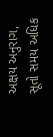અક્ષય અનુરાગ,
સૂતો સમય અધિક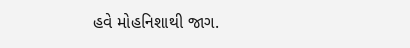હવે મોહનિશાથી જાગ.